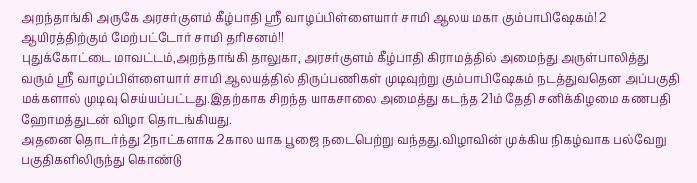அறந்தாங்கி அருகே அரசர்குளம் கீழ்பாதி ஸ்ரீ வாழப்பிள்ளையார் சாமி ஆலய மகா கும்பாபிஷேகம்! 2 ஆயிரத்திற்கும் மேற்பட்டோர் சாமி தரிசனம்!!
புதுக்கோட்டை மாவட்டம்,அறந்தாங்கி தாலுகா, அரசர்குளம் கீழ்பாதி கிராமத்தில் அமைந்து அருள்பாலித்து வரும் ஸ்ரீ வாழப்பிள்ளையார் சாமி ஆலயத்தில் திருப்பணிகள் முடிவுற்று கும்பாபிஷேகம் நடத்துவதென அப்பகுதி மக்களால் முடிவு செய்யப்பட்டது.இதற்காக சிறந்த யாகசாலை அமைத்து கடந்த 21ம் தேதி சனிக்கிழமை கணபதி ஹோமத்துடன் விழா தொடங்கியது.
அதனை தொடர்ந்து 2நாட்களாக 2கால யாக பூஜை நடைபெற்று வந்தது.விழாவின் முக்கிய நிகழ்வாக பல்வேறு பகுதிகளிலிருந்து கொண்டு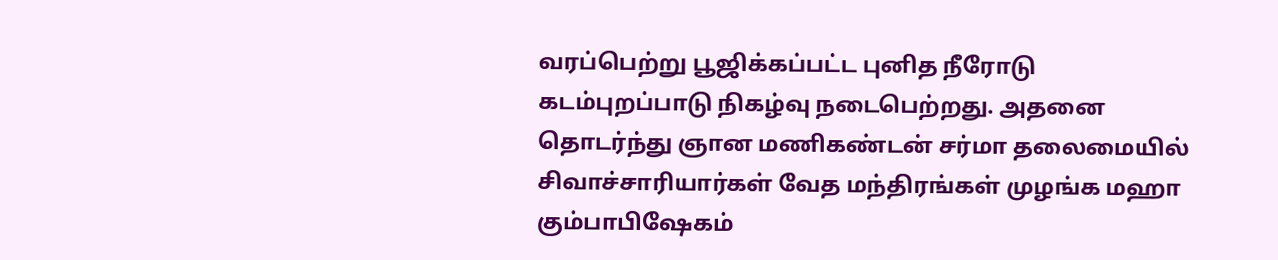வரப்பெற்று பூஜிக்கப்பட்ட புனித நீரோடு கடம்புறப்பாடு நிகழ்வு நடைபெற்றது. அதனை தொடர்ந்து ஞான மணிகண்டன் சர்மா தலைமையில் சிவாச்சாரியார்கள் வேத மந்திரங்கள் முழங்க மஹா கும்பாபிஷேகம்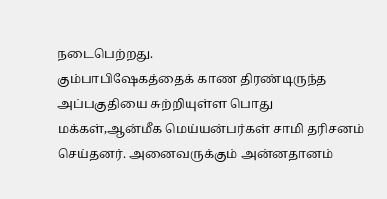நடைபெற்றது.
கும்பாபிஷேகத்தைக் காண திரண்டிருந்த அப்பகுதியை சுற்றியுள்ள பொது மக்கள்,ஆன்மீக மெய்யன்பர்கள் சாமி தரிசனம் செய்தனர். அனைவருக்கும் அன்னதானம்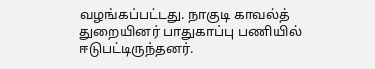வழங்கப்பட்டது. நாகுடி காவல்த் துறையினர் பாதுகாப்பு பணியில் ஈடுபட்டிருந்தனர்.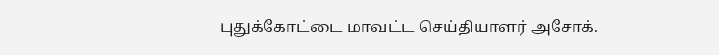புதுக்கோட்டை மாவட்ட செய்தியாளர் அசோக்.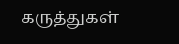கருத்துகள்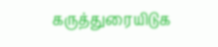கருத்துரையிடுக